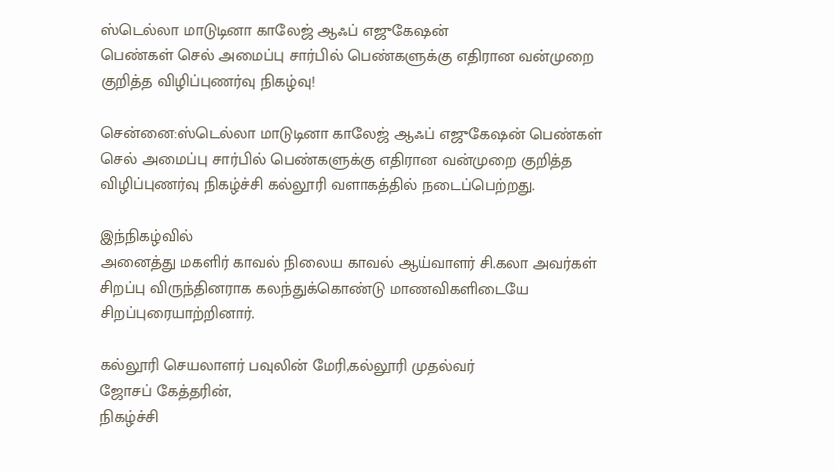ஸ்டெல்லா மாடுடினா காலேஜ் ஆஃப் எஜுகேஷன்
பெண்கள் செல் அமைப்பு சார்பில் பெண்களுக்கு எதிரான வன்முறை குறித்த விழிப்புணர்வு நிகழ்வு!

சென்னை:ஸ்டெல்லா மாடுடினா காலேஜ் ஆஃப் எஜுகேஷன் பெண்கள் செல் அமைப்பு சார்பில் பெண்களுக்கு எதிரான வன்முறை குறித்த விழிப்புணர்வு நிகழ்ச்சி கல்லூரி வளாகத்தில் நடைப்பெற்றது.

இந்நிகழ்வில்
அனைத்து மகளிர் காவல் நிலைய காவல் ஆய்வாளர் சி.கலா அவர்கள் சிறப்பு விருந்தினராக கலந்துக்கொண்டு மாணவிகளிடையே சிறப்புரையாற்றினார்.

கல்லூரி செயலாளர் பவுலின் மேரி,கல்லூரி முதல்வர்
ஜோசப் கேத்தரின்,
நிகழ்ச்சி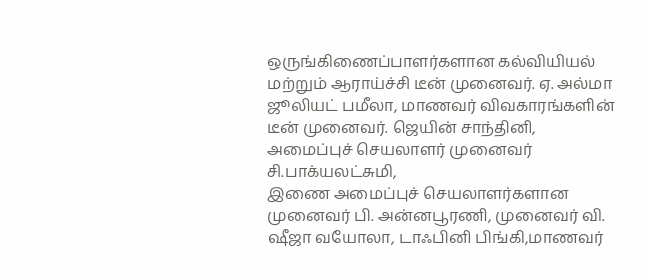ஒருங்கிணைப்பாளர்களான கல்வியியல் மற்றும் ஆராய்ச்சி டீன் முனைவர். ஏ. அல்மா ஜூலியட் பமீலா, மாணவர் விவகாரங்களின் டீன் முனைவர். ஜெயின் சாந்தினி,
அமைப்புச் செயலாளர் முனைவர் சி.பாக்யலட்சுமி,
இணை அமைப்புச் செயலாளர்களான முனைவர் பி. அன்னபூரணி, முனைவர் வி. ஷீஜா வயோலா, டாஃபினி பிங்கி,மாணவர்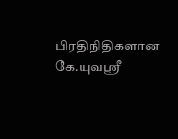பிரதிநிதிகளான
கே.யுவஸ்ரீ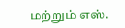மற்றும் எஸ்.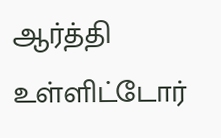ஆர்த்தி உள்ளிட்டோர்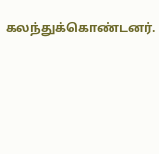கலந்துக்கொண்டனர்.